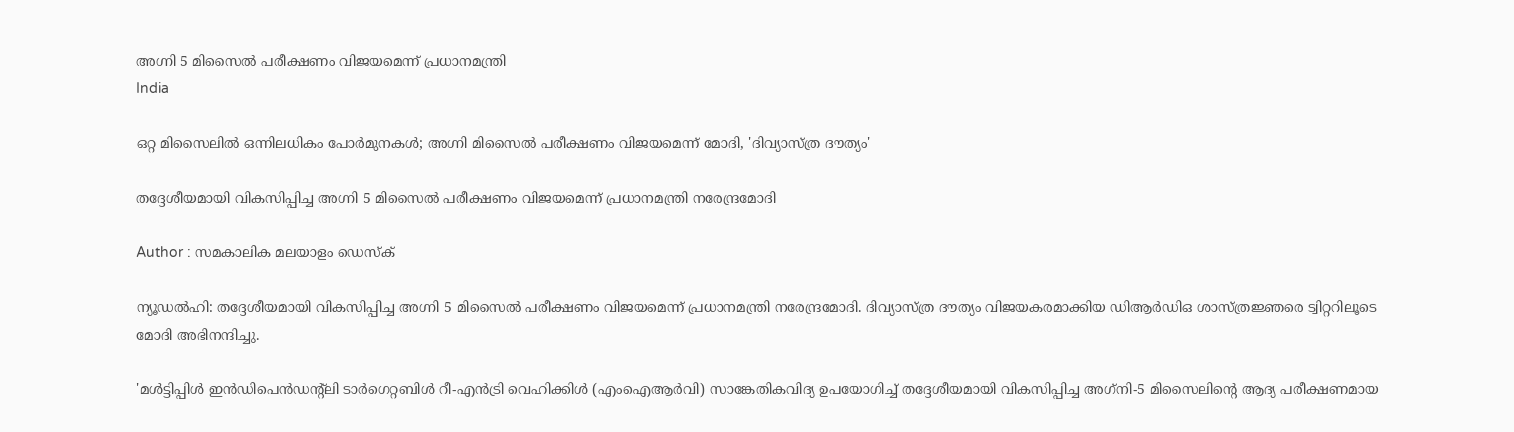അഗ്നി 5 മിസൈല്‍ പരീക്ഷണം വിജയമെന്ന് പ്രധാനമന്ത്രി
India

ഒറ്റ മിസൈലില്‍ ഒന്നിലധികം പോര്‍മുനകള്‍; അഗ്നി മിസൈല്‍ പരീക്ഷണം വിജയമെന്ന് മോദി, 'ദിവ്യാസ്ത്ര ദൗത്യം'

തദ്ദേശീയമായി വികസിപ്പിച്ച അഗ്നി 5 മിസൈല്‍ പരീക്ഷണം വിജയമെന്ന് പ്രധാനമന്ത്രി നരേന്ദ്രമോദി

Author : സമകാലിക മലയാളം ഡെസ്ക്

ന്യൂഡല്‍ഹി: തദ്ദേശീയമായി വികസിപ്പിച്ച അഗ്നി 5 മിസൈല്‍ പരീക്ഷണം വിജയമെന്ന് പ്രധാനമന്ത്രി നരേന്ദ്രമോദി. ദിവ്യാസ്ത്ര ദൗത്യം വിജയകരമാക്കിയ ഡിആര്‍ഡിഒ ശാസ്ത്രജ്ഞരെ ട്വിറ്ററിലൂടെ മോദി അഭിനന്ദിച്ചു.

'മള്‍ട്ടിപ്പിള്‍ ഇന്‍ഡിപെന്‍ഡന്റ്‌ലി ടാര്‍ഗെറ്റബിള്‍ റീ-എന്‍ട്രി വെഹിക്കിള്‍ (എംഐആര്‍വി) സാങ്കേതികവിദ്യ ഉപയോഗിച്ച് തദ്ദേശീയമായി വികസിപ്പിച്ച അഗ്‌നി-5 മിസൈലിന്റെ ആദ്യ പരീക്ഷണമായ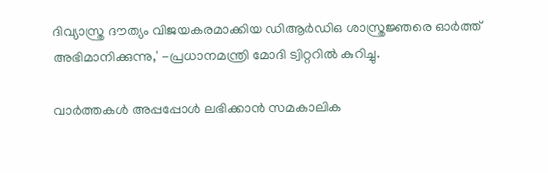ദിവ്യാസ്ത്ര ദൗത്യം വിജയകരമാക്കിയ ഡിആര്‍ഡിഒ ശാസ്ത്രജ്ഞരെ ഓര്‍ത്ത് അഭിമാനിക്കുന്നു,' -പ്രധാനമന്ത്രി മോദി ട്വിറ്ററില്‍ കുറിച്ചു.

വാര്‍ത്തകള്‍ അപ്പപ്പോള്‍ ലഭിക്കാന്‍ സമകാലിക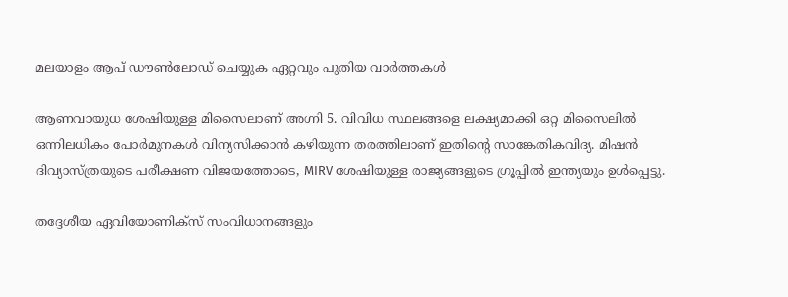മലയാളം ആപ് ഡൗണ്‍ലോഡ് ചെയ്യുക ഏറ്റവും പുതിയ വാര്‍ത്തകള്‍

ആണവായുധ ശേഷിയുള്ള മിസൈലാണ് അഗ്നി 5. വിവിധ സ്ഥലങ്ങളെ ലക്ഷ്യമാക്കി ഒറ്റ മിസൈലില്‍ ഒന്നിലധികം പോര്‍മുനകള്‍ വിന്യസിക്കാന്‍ കഴിയുന്ന തരത്തിലാണ് ഇതിന്റെ സാങ്കേതികവിദ്യ. മിഷന്‍ ദിവ്യാസ്ത്രയുടെ പരീക്ഷണ വിജയത്തോടെ, MIRV ശേഷിയുള്ള രാജ്യങ്ങളുടെ ഗ്രൂപ്പില്‍ ഇന്ത്യയും ഉള്‍പ്പെട്ടു.

തദ്ദേശീയ ഏവിയോണിക്‌സ് സംവിധാനങ്ങളും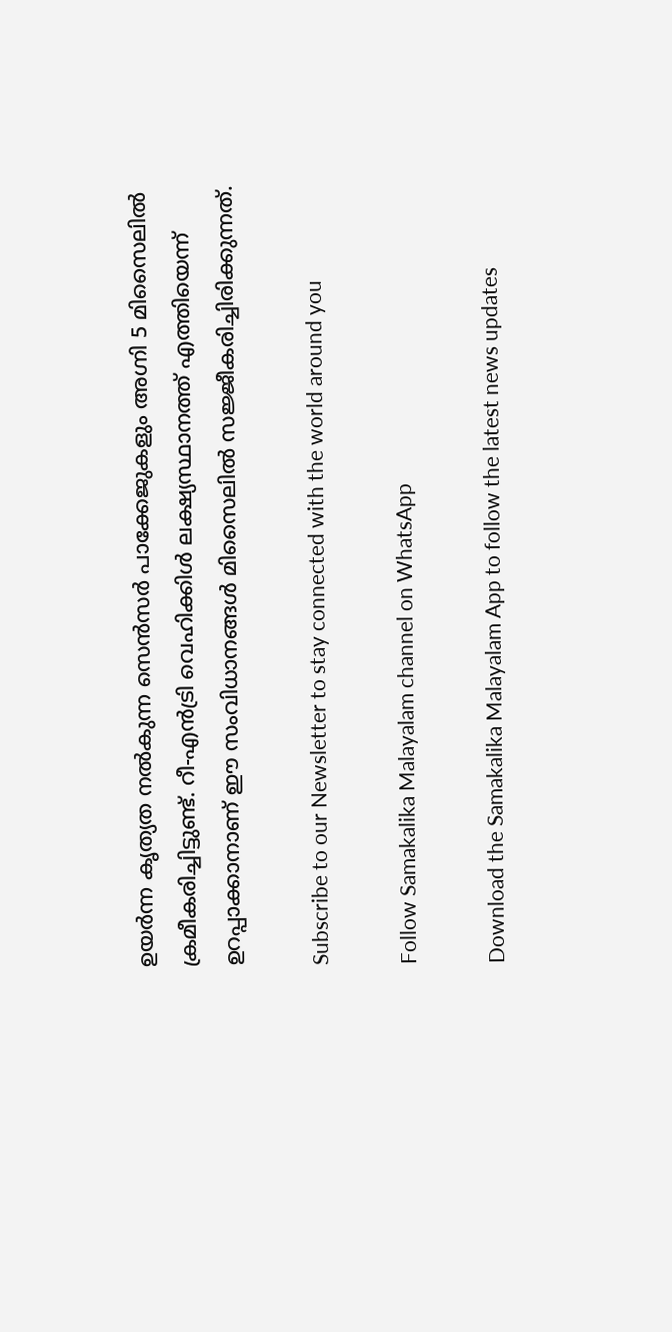ഉയര്‍ന്ന കൃത്യത നല്‍കുന്ന സെന്‍സര്‍ പാക്കേജുകളും അഗ്നി 5 മിസൈലില്‍ ക്രമീകരിച്ചിട്ടുണ്ട്. റീ-എന്‍ട്രി വെഹിക്കിള്‍ ലക്ഷ്യസ്ഥാനത്ത് എത്തിയെന്ന് ഉറപ്പാക്കാനാണ് ഈ സംവിധാനങ്ങള്‍ മിസൈലില്‍ സജ്ജീകരിച്ചിരിക്കുന്നത്.

Subscribe to our Newsletter to stay connected with the world around you

Follow Samakalika Malayalam channel on WhatsApp

Download the Samakalika Malayalam App to follow the latest news updates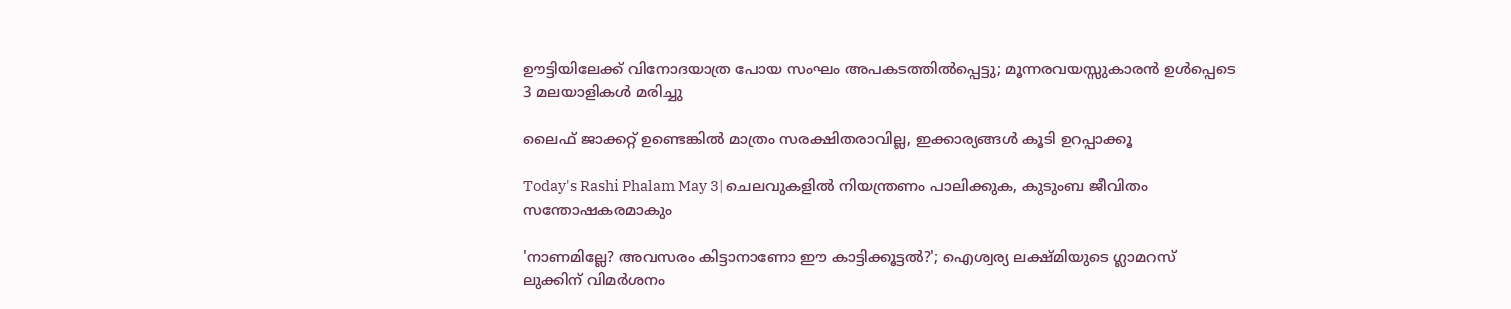ഊട്ടിയിലേക്ക് വിനോദയാത്ര പോയ സംഘം അപകടത്തില്‍പ്പെട്ടു; മൂന്നരവയസ്സുകാരൻ ഉൾപ്പെടെ 3 മലയാളികള്‍ മരിച്ചു

ലൈഫ് ജാക്കറ്റ് ഉണ്ടെങ്കിൽ മാത്രം സരക്ഷിതരാവില്ല, ഇക്കാര്യങ്ങൾ കൂടി ഉറപ്പാക്കൂ

Today's Rashi Phalam May 3| ചെലവുകളിൽ നിയന്ത്രണം പാലിക്കുക, കുടുംബ ജീവിതം സന്തോഷകരമാകും

'നാണമില്ലേ? അവസരം കിട്ടാനാണോ ഈ കാട്ടിക്കൂട്ടല്‍?'; ഐശ്വര്യ ലക്ഷ്മിയുടെ ഗ്ലാമറസ് ലുക്കിന് വിമര്‍ശനം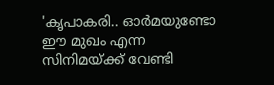'കൃപാകരി.. ഓർമയുണ്ടോ ഈ മുഖം എന്ന സിനിമയ്ക്ക് വേണ്ടി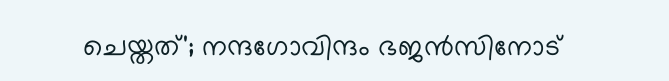ചെയ്തത്'; നന്ദഗോവിന്ദം ഭജൻസിനോട്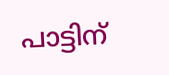പാട്ടിന്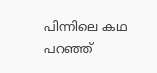പിന്നിലെ കഥ പറഞ്ഞ്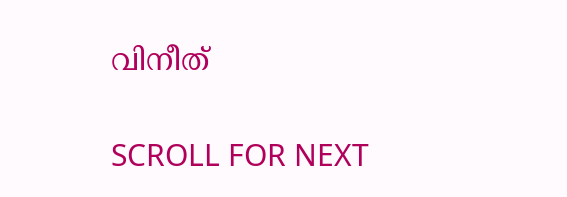വിനീത്

SCROLL FOR NEXT